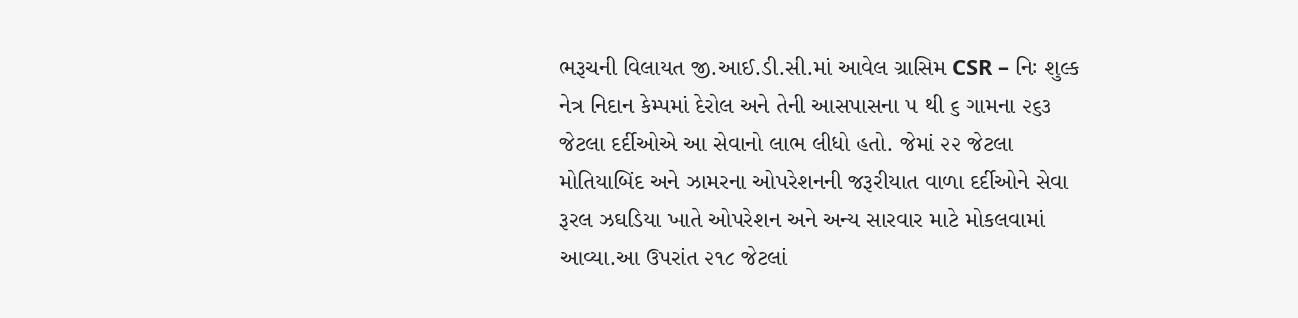ભરૂચની વિલાયત જી.આઈ.ડી.સી.માં આવેલ ગ્રાસિમ CSR – નિઃ શુલ્ક નેત્ર નિદાન કેમ્પમાં દેરોલ અને તેની આસપાસના ૫ થી ૬ ગામના ૨૬૩ જેટલા દર્દીઓએ આ સેવાનો લાભ લીધો હતો. જેમાં ૨૨ જેટલા મોતિયાબિંદ અને ઝામરના ઓપરેશનની જરૂરીયાત વાળા દર્દીઓને સેવા રૂરલ ઝઘડિયા ખાતે ઓપરેશન અને અન્ય સારવાર માટે મોકલવામાં આવ્યા.આ ઉપરાંત ૨૧૮ જેટલાં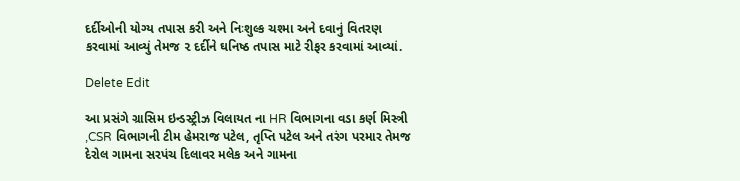દર્દીઓની યોગ્ય તપાસ કરી અને નિઃશુલ્ક ચશ્મા અને દવાનું વિતરણ કરવામાં આવ્યું તેમજ ૨ દર્દીને ઘનિષ્ઠ તપાસ માટે રીફર કરવામાં આવ્યાં.

Delete Edit

આ પ્રસંગે ગ્રાસિમ ઇન્ડસ્ટ્રીઝ વિલાયત ના HR વિભાગના વડા કર્ણ મિસ્ત્રી ,CSR વિભાગની ટીમ હેમરાજ પટેલ, તૃપ્તિ પટેલ અને તરંગ પરમાર તેમજ દેરોલ ગામના સરપંચ દિલાવર મલેક અને ગામના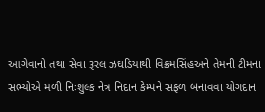આગેવાનો તથા સેવા રૂરલ ઝઘડિયાથી વિક્રમસિંહઅને તેમની ટીમના સભ્યોએ મળી નિઃશુલ્ક નેત્ર નિદાન કેમ્પને સફળ બનાવવા યોગદાન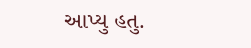આપ્યુ હતુ.